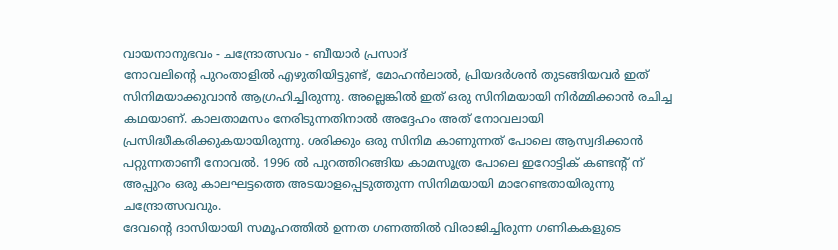വായനാനുഭവം - ചന്ദ്രോത്സവം - ബീയാർ പ്രസാദ്
നോവലിന്റെ പുറംതാളിൽ എഴുതിയിട്ടുണ്ട്, മോഹൻലാൽ, പ്രിയദർശൻ തുടങ്ങിയവർ ഇത് സിനിമയാക്കുവാൻ ആഗ്രഹിച്ചിരുന്നു. അല്ലെങ്കിൽ ഇത് ഒരു സിനിമയായി നിർമ്മിക്കാൻ രചിച്ച കഥയാണ്. കാലതാമസം നേരിടുന്നതിനാൽ അദ്ദേഹം അത് നോവലായി പ്രസിദ്ധീകരിക്കുകയായിരുന്നു. ശരിക്കും ഒരു സിനിമ കാണുന്നത് പോലെ ആസ്വദിക്കാൻ പറ്റുന്നതാണീ നോവൽ. 1996 ൽ പുറത്തിറങ്ങിയ കാമസൂത്ര പോലെ ഇറോട്ടിക് കണ്ടന്റ് ന് അപ്പുറം ഒരു കാലഘട്ടത്തെ അടയാളപ്പെടുത്തുന്ന സിനിമയായി മാറേണ്ടതായിരുന്നു ചന്ദ്രോത്സവവും.
ദേവന്റെ ദാസിയായി സമൂഹത്തിൽ ഉന്നത ഗണത്തിൽ വിരാജിച്ചിരുന്ന ഗണികകളുടെ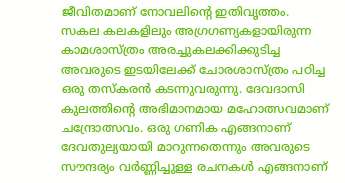ജീവിതമാണ് നോവലിന്റെ ഇതിവൃത്തം. സകല കലകളിലും അഗ്രഗണ്യകളായിരുന്ന കാമശാസ്ത്രം അരച്ചുകലക്കിക്കുടിച്ച അവരുടെ ഇടയിലേക്ക് ചോരശാസ്ത്രം പഠിച്ച ഒരു തസ്കരൻ കടന്നുവരുന്നു. ദേവദാസി കുലത്തിന്റെ അഭിമാനമായ മഹോത്സവമാണ് ചന്ദ്രോത്സവം. ഒരു ഗണിക എങ്ങനാണ് ദേവതുല്യയായി മാറുന്നതെന്നും അവരുടെ സൗന്ദര്യം വർണ്ണിച്ചുള്ള രചനകൾ എങ്ങനാണ്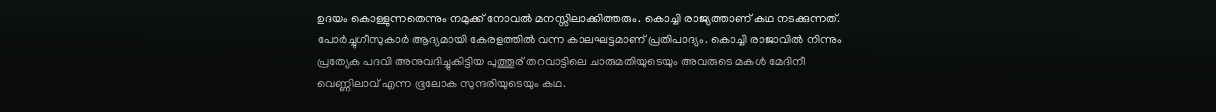ഉദയം കൊള്ളുന്നതെന്നും നമുക്ക് നോവൽ മനസ്സിലാക്കിത്തരും. കൊച്ചി രാജ്യത്താണ് കഥ നടക്കുന്നത്. പോർച്ചുഗീസുകാർ ആദ്യമായി കേരളത്തിൽ വന്ന കാലഘട്ടമാണ് പ്രതിപാദ്യം. കൊച്ചി രാജാവിൽ നിന്നും പ്രത്യേക പദവി അനുവദിച്ചുകിട്ടിയ പുത്തൂര് തറവാട്ടിലെ ചാരുമതിയുടെയും അവരുടെ മകൾ മേദിനീ വെണ്ണിലാവ് എന്ന ഭൂലോക സുന്ദരിയുടെയും കഥ.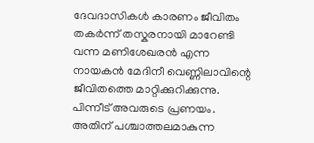ദേവദാസികൾ കാരണം ജീവിതം തകർന്ന് തസ്കരനായി മാറേണ്ടി വന്ന മണിശേഖരൻ എന്ന നായകൻ മേദിനീ വെണ്ണിലാവിന്റെ ജീവിതത്തെ മാറ്റിക്കുറിക്കുന്നു. പിന്നീട് അവരുടെ പ്രണയം. അതിന് പശ്ചാത്തലമാകുന്ന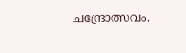ചന്ദ്രോത്സവം.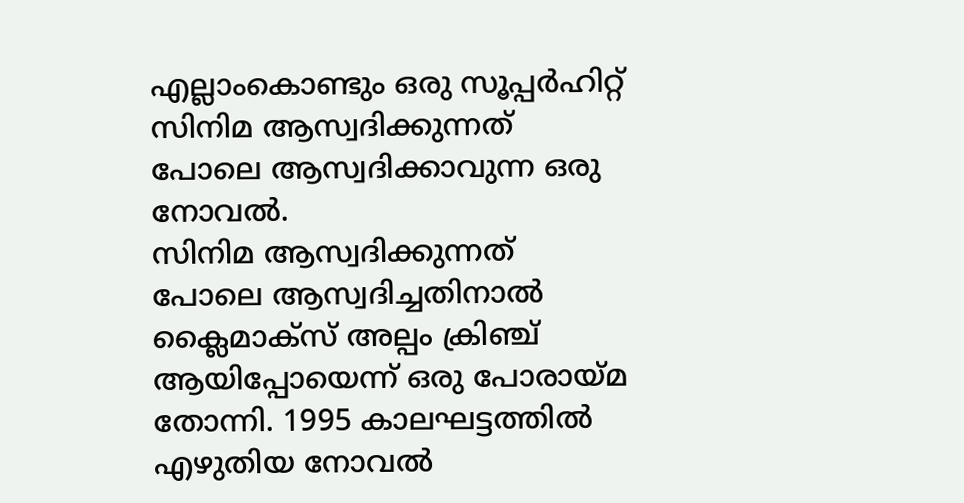എല്ലാംകൊണ്ടും ഒരു സൂപ്പർഹിറ്റ് സിനിമ ആസ്വദിക്കുന്നത് പോലെ ആസ്വദിക്കാവുന്ന ഒരു നോവൽ.
സിനിമ ആസ്വദിക്കുന്നത് പോലെ ആസ്വദിച്ചതിനാൽ ക്ലൈമാക്സ് അല്പം ക്രിഞ്ച് ആയിപ്പോയെന്ന് ഒരു പോരായ്മ തോന്നി. 1995 കാലഘട്ടത്തിൽ എഴുതിയ നോവൽ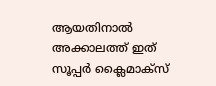ആയതിനാൽ അക്കാലത്ത് ഇത് സൂപ്പർ ക്ലൈമാക്സ്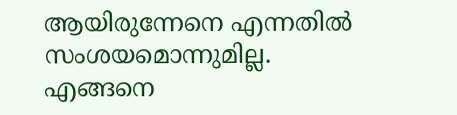ആയിരുന്നേനെ എന്നതിൽ സംശയമൊന്നുമില്ല.
എങ്ങനെ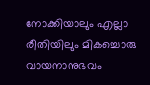നോക്കിയാലും എല്ലാ രീതിയിലും മികച്ചൊരു വായനാനുഭവം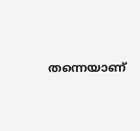തന്നെയാണ്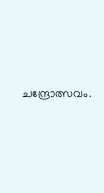ചന്ദ്രോത്സവം.